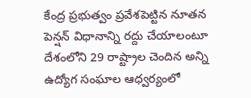కేంద్ర ప్రభుత్వం ప్రవేశపెట్టిన నూతన పెన్షన్ విధానాన్ని రద్దు చేయాలంటూ దేశంలోని 29 రాష్ట్రాల చెందిన అన్ని ఉద్యోగ సంఘాల ఆధ్వర్యంలో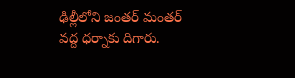ఢిల్లీలోని జంతర్ మంతర్ వద్ద ధర్నాకు దిగారు.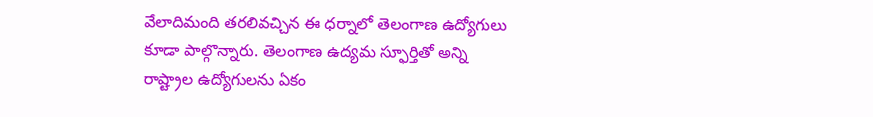వేలాదిమంది తరలివచ్చిన ఈ ధర్నాలో తెలంగాణ ఉద్యోగులు కూడా పాల్గొన్నారు. తెలంగాణ ఉద్యమ స్ఫూర్తితో అన్ని రాష్ట్రాల ఉద్యోగులను ఏకం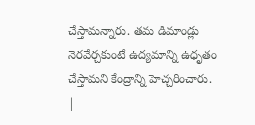చేస్తామన్నారు. తమ డిమాండ్లు నెరవేర్చకుంటే ఉద్యమాన్ని ఉధృతం చేస్తామని కేంద్రాన్ని హెచ్చరించారు.
|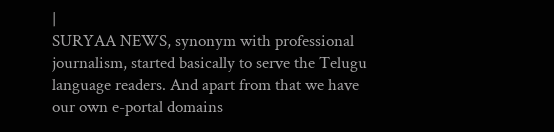|
SURYAA NEWS, synonym with professional journalism, started basically to serve the Telugu language readers. And apart from that we have our own e-portal domains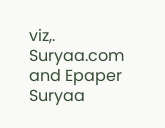viz,. Suryaa.com and Epaper Suryaa